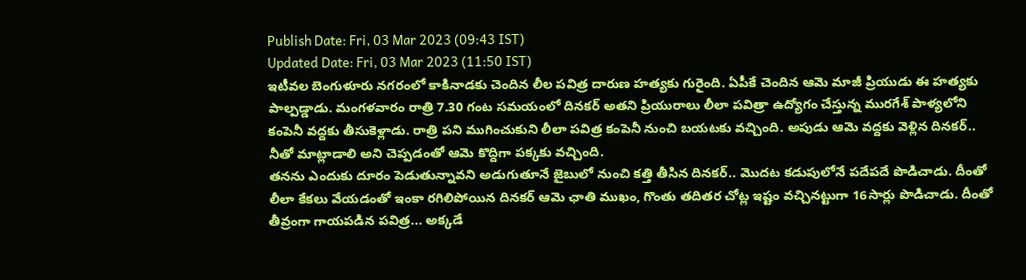Publish Date: Fri, 03 Mar 2023 (09:43 IST)
Updated Date: Fri, 03 Mar 2023 (11:50 IST)
ఇటీవల బెంగుళూరు నగరంలో కాకినాడకు చెందిన లీల పవిత్ర దారుణ హత్యకు గురైంది. ఏపీకే చెందిన ఆమె మాజీ ప్రియుడు ఈ హత్యకు పాల్పడ్డాడు. మంగళవారం రాత్రి 7.30 గంట సమయంలో దినకర్ అతని ప్రియురాలు లీలా పవిత్రా ఉద్యోగం చేస్తున్న మురగేశ్ పాళ్యలోని కంపెనీ వద్దకు తీసుకెళ్లాడు. రాత్రి పని ముగించుకుని లీలా పవిత్ర కంపెనీ నుంచి బయటకు వచ్చింది. అపుడు ఆమె వద్దకు వెళ్లిన దినకర్.. నీతో మాట్లాడాలి అని చెప్పడంతో ఆమె కొద్దిగా పక్కకు వచ్చింది.
తనను ఎందుకు దూరం పెడుతున్నావని అడుగుతూనే జైబులో నుంచి కత్తి తీసిన దినకర్.. మొదట కడుపులోనే పదేపదే పొడిచాడు. దీంతో లీలా కేకలు వేయడంతో ఇంకా రగిలిపోయిన దినకర్ ఆమె ఛాతి ముఖం, గొంతు తదితర చోట్ల ఇష్టం వచ్చినట్టుగా 16సార్లు పొడిచాడు. దీంతో తీవ్రంగా గాయపడిన పవిత్ర... అక్కడే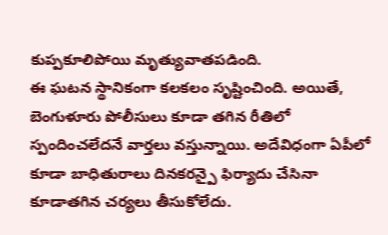కుప్పకూలిపోయి మృత్యువాతపడింది.
ఈ ఘటన స్థానికంగా కలకలం సృష్టించింది. అయితే, బెంగుళూరు పోలీసులు కూడా తగిన రీతిలో స్పందించలేదనే వార్తలు వస్తున్నాయి. అదేవిధంగా ఏపీలో కూడా బాధితురాలు దినకరన్పై ఫిర్యాదు చేసినా కూడాతగిన చర్యలు తీసుకోలేదు.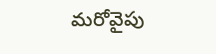మరోవైపు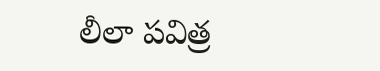లీలా పవిత్ర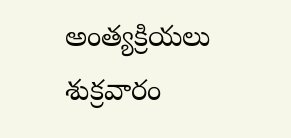అంత్యక్రియలు శుక్రవారం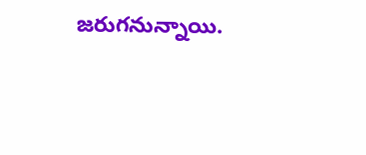జరుగనున్నాయి.